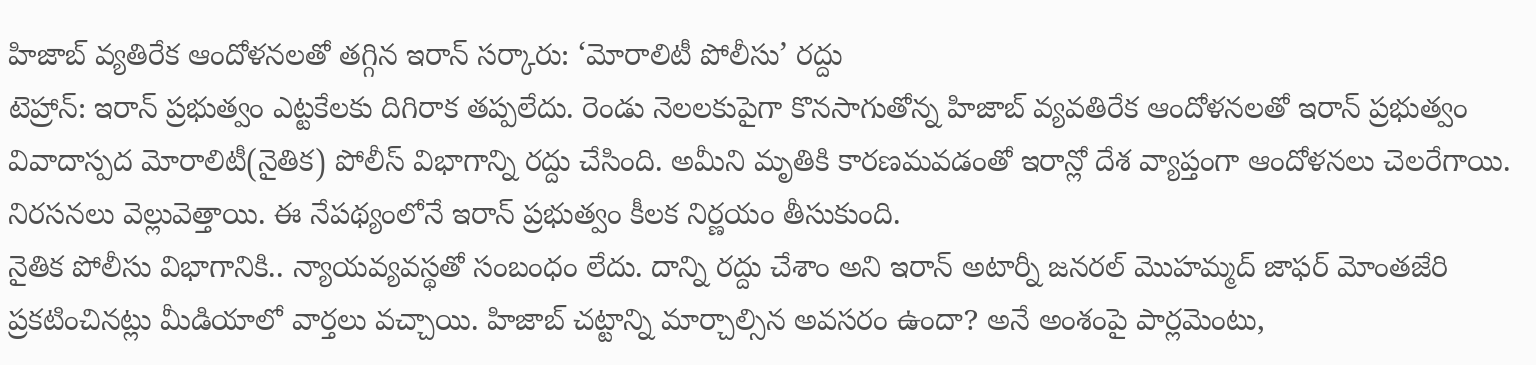హిజాబ్ వ్యతిరేక ఆందోళనలతో తగ్గిన ఇరాన్ సర్కారు: ‘మోరాలిటీ పోలీసు’ రద్దు
టెహ్రాన్: ఇరాన్ ప్రభుత్వం ఎట్టకేలకు దిగిరాక తప్పలేదు. రెండు నెలలకుపైగా కొనసాగుతోన్న హిజాబ్ వ్యవతిరేక ఆందోళనలతో ఇరాన్ ప్రభుత్వం వివాదాస్పద మోరాలిటీ(నైతిక) పోలీస్ విభాగాన్ని రద్దు చేసింది. అమీని మృతికి కారణమవడంతో ఇరాన్లో దేశ వ్యాప్తంగా ఆందోళనలు చెలరేగాయి. నిరసనలు వెల్లువెత్తాయి. ఈ నేపథ్యంలోనే ఇరాన్ ప్రభుత్వం కీలక నిర్ణయం తీసుకుంది.
నైతిక పోలీసు విభాగానికి.. న్యాయవ్యవస్థతో సంబంధం లేదు. దాన్ని రద్దు చేశాం అని ఇరాన్ అటార్నీ జనరల్ మొహమ్మద్ జాఫర్ మోంతజేరి ప్రకటించినట్లు మీడియాలో వార్తలు వచ్చాయి. హిజాబ్ చట్టాన్ని మార్చాల్సిన అవసరం ఉందా? అనే అంశంపై పార్లమెంటు,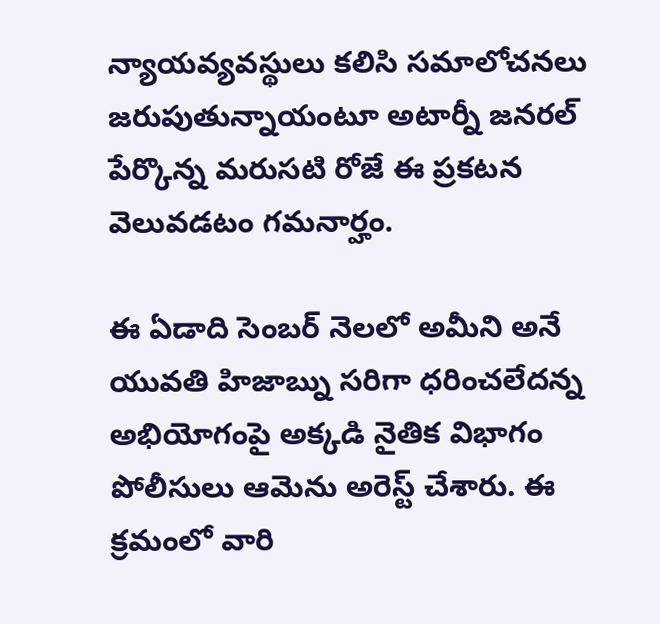న్యాయవ్యవస్థులు కలిసి సమాలోచనలు జరుపుతున్నాయంటూ అటార్నీ జనరల్ పేర్కొన్న మరుసటి రోజే ఈ ప్రకటన వెలువడటం గమనార్హం.

ఈ ఏడాది సెంబర్ నెలలో అమీని అనే యువతి హిజాబ్ను సరిగా ధరించలేదన్న అభియోగంపై అక్కడి నైతిక విభాగం పోలీసులు ఆమెను అరెస్ట్ చేశారు. ఈ క్రమంలో వారి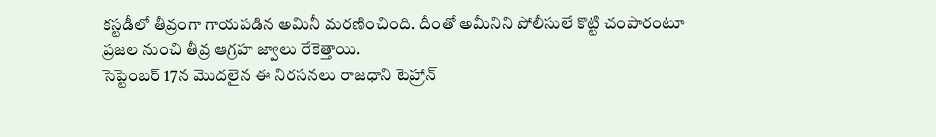కస్టడీలో తీవ్రంగా గాయపడిన అమినీ మరణించింది. దీంతో అమీనిని పోలీసులే కొట్టి చంపారంటూ ప్రజల నుంచి తీవ్ర ఆగ్రహ జ్వాలు రేకెత్తాయి.
సెప్టెంబర్ 17న మొదలైన ఈ నిరసనలు రాజధాని టెహ్రాన్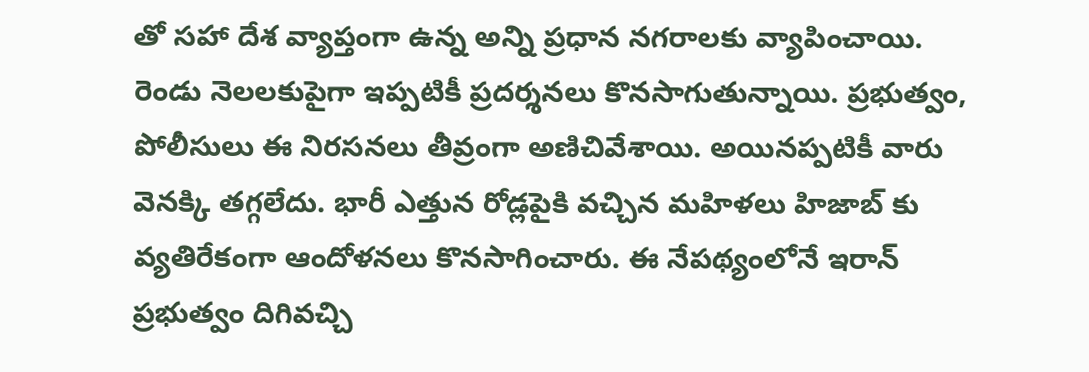తో సహా దేశ వ్యాప్తంగా ఉన్న అన్ని ప్రధాన నగరాలకు వ్యాపించాయి. రెండు నెలలకుపైగా ఇప్పటికీ ప్రదర్శనలు కొనసాగుతున్నాయి. ప్రభుత్వం, పోలీసులు ఈ నిరసనలు తీవ్రంగా అణిచివేశాయి. అయినప్పటికీ వారు వెనక్కి తగ్గలేదు. భారీ ఎత్తున రోడ్లపైకి వచ్చిన మహిళలు హిజాబ్ కు వ్యతిరేకంగా ఆందోళనలు కొనసాగించారు. ఈ నేపథ్యంలోనే ఇరాన్ ప్రభుత్వం దిగివచ్చి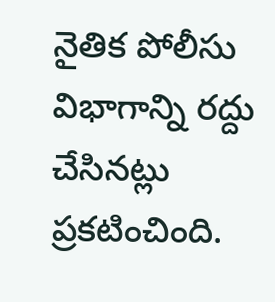నైతిక పోలీసు విభాగాన్ని రద్దు చేసినట్లు ప్రకటించింది.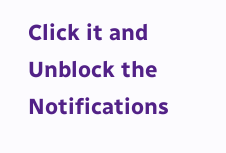Click it and Unblock the Notifications